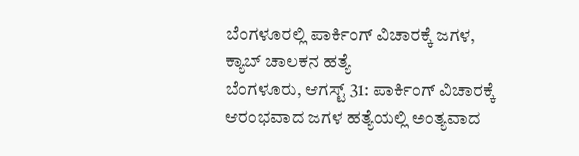ಬೆಂಗಳೂರಲ್ಲಿ ಪಾರ್ಕಿಂಗ್ ವಿಚಾರಕ್ಕೆ ಜಗಳ, ಕ್ಯಾಬ್ ಚಾಲಕನ ಹತ್ಯೆ
ಬೆಂಗಳೂರು, ಆಗಸ್ಟ್ 31: ಪಾರ್ಕಿಂಗ್ ವಿಚಾರಕ್ಕೆ ಆರಂಭವಾದ ಜಗಳ ಹತ್ಯೆಯಲ್ಲಿ ಅಂತ್ಯವಾದ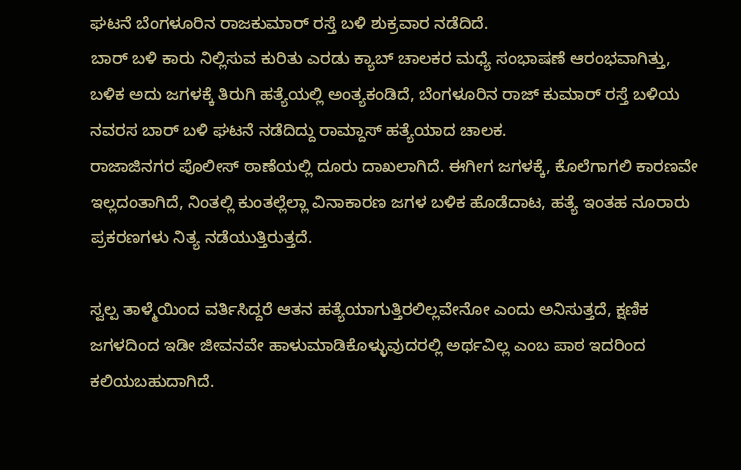ಘಟನೆ ಬೆಂಗಳೂರಿನ ರಾಜಕುಮಾರ್ ರಸ್ತೆ ಬಳಿ ಶುಕ್ರವಾರ ನಡೆದಿದೆ.
ಬಾರ್ ಬಳಿ ಕಾರು ನಿಲ್ಲಿಸುವ ಕುರಿತು ಎರಡು ಕ್ಯಾಬ್ ಚಾಲಕರ ಮಧ್ಯೆ ಸಂಭಾಷಣೆ ಆರಂಭವಾಗಿತ್ತು, ಬಳಿಕ ಅದು ಜಗಳಕ್ಕೆ ತಿರುಗಿ ಹತ್ಯೆಯಲ್ಲಿ ಅಂತ್ಯಕಂಡಿದೆ, ಬೆಂಗಳೂರಿನ ರಾಜ್ ಕುಮಾರ್ ರಸ್ತೆ ಬಳಿಯ ನವರಸ ಬಾರ್ ಬಳಿ ಘಟನೆ ನಡೆದಿದ್ದು ರಾಮ್ದಾಸ್ ಹತ್ಯೆಯಾದ ಚಾಲಕ.
ರಾಜಾಜಿನಗರ ಪೊಲೀಸ್ ಠಾಣೆಯಲ್ಲಿ ದೂರು ದಾಖಲಾಗಿದೆ. ಈಗೀಗ ಜಗಳಕ್ಕೆ, ಕೊಲೆಗಾಗಲಿ ಕಾರಣವೇ ಇಲ್ಲದಂತಾಗಿದೆ, ನಿಂತಲ್ಲಿ ಕುಂತಲ್ಲೆಲ್ಲಾ ವಿನಾಕಾರಣ ಜಗಳ ಬಳಿಕ ಹೊಡೆದಾಟ, ಹತ್ಯೆ ಇಂತಹ ನೂರಾರು ಪ್ರಕರಣಗಳು ನಿತ್ಯ ನಡೆಯುತ್ತಿರುತ್ತದೆ.

ಸ್ವಲ್ಪ ತಾಳ್ಮೆಯಿಂದ ವರ್ತಿಸಿದ್ದರೆ ಆತನ ಹತ್ಯೆಯಾಗುತ್ತಿರಲಿಲ್ಲವೇನೋ ಎಂದು ಅನಿಸುತ್ತದೆ, ಕ್ಷಣಿಕ ಜಗಳದಿಂದ ಇಡೀ ಜೀವನವೇ ಹಾಳುಮಾಡಿಕೊಳ್ಳುವುದರಲ್ಲಿ ಅರ್ಥವಿಲ್ಲ ಎಂಬ ಪಾಠ ಇದರಿಂದ ಕಲಿಯಬಹುದಾಗಿದೆ.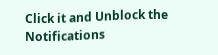Click it and Unblock the Notifications